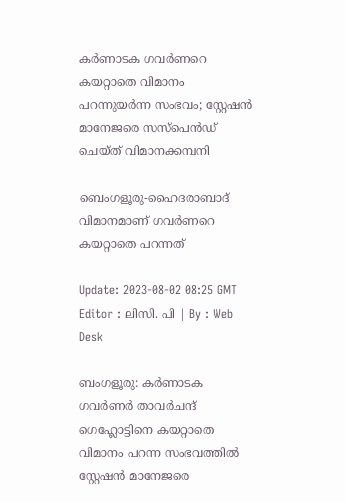കർണാടക ഗവർണറെ കയറ്റാതെ വിമാനം പറന്നുയര്‍ന്ന സംഭവം; സ്റ്റേഷന്‍ മാനേജരെ സസ്പെന്‍ഡ് ചെയ്ത് വിമാനക്കമ്പനി

ബെംഗളൂരു-ഹൈദരാബാദ് വിമാനമാണ് ഗവർണറെ കയറ്റാതെ പറന്നത്

Update: 2023-08-02 08:25 GMT
Editor : ലിസി. പി | By : Web Desk

ബംഗളൂരു: കർണാടക ഗവർണർ താവർചന്ദ് ഗെഹ്ലോട്ടിനെ കയറ്റാതെ വിമാനം പറന്ന സംഭവത്തിൽ സ്റ്റേഷന്‍ മാനേജരെ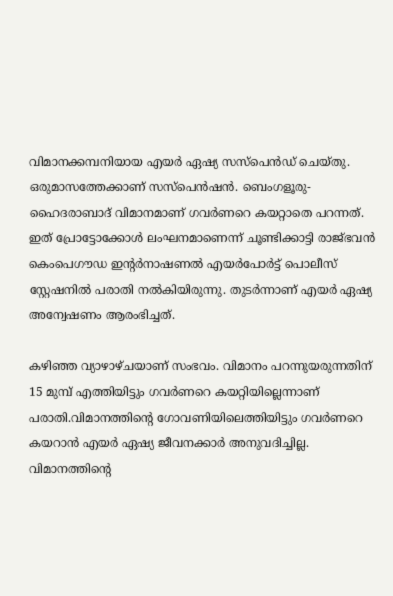വിമാനക്കമ്പനിയായ എയർ ഏഷ്യ സസ്പെന്‍ഡ് ചെയ്തു. ഒരുമാസത്തേക്കാണ് സസ്പെന്‍ഷന്‍. ബെംഗളൂരു-ഹൈദരാബാദ് വിമാനമാണ് ഗവർണറെ കയറ്റാതെ പറന്നത്. ഇത് പ്രോട്ടോക്കോൾ ലംഘനമാണെന്ന് ചൂണ്ടിക്കാട്ടി രാജ്ഭവൻ കെംപെഗൗഡ ഇന്റർനാഷണൽ എയർപോർട്ട് പൊലീസ് സ്റ്റേഷനിൽ പരാതി നൽകിയിരുന്നു. തുടർന്നാണ് എയർ ഏഷ്യ അന്വേഷണം ആരംഭിച്ചത്.

കഴിഞ്ഞ വ്യാഴാഴ്ചയാണ് സംഭവം. വിമാനം പറന്നുയരുന്നതിന് 15 മുമ്പ് എത്തിയിട്ടും ഗവർണറെ കയറ്റിയില്ലെന്നാണ് പരാതി.വിമാനത്തിന്റെ ഗോവണിയിലെത്തിയിട്ടും ഗവർണറെ കയറാൻ എയർ ഏഷ്യ ജീവനക്കാർ അനുവദിച്ചില്ല. വിമാനത്തിന്റെ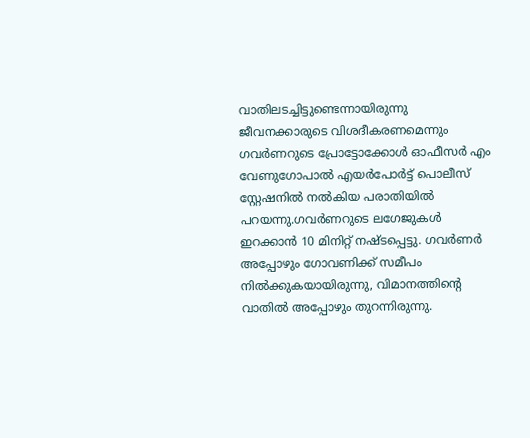വാതിലടച്ചിട്ടുണ്ടെന്നായിരുന്നു ജീവനക്കാരുടെ വിശദീകരണമെന്നും ഗവർണറുടെ പ്രോട്ടോക്കോൾ ഓഫീസർ എം വേണുഗോപാൽ എയർപോർട്ട് പൊലീസ് സ്റ്റേഷനിൽ നൽകിയ പരാതിയിൽ പറയന്നു.ഗവർണറുടെ ലഗേജുകൾ ഇറക്കാൻ 10 മിനിറ്റ് നഷ്ടപ്പെട്ടു. ഗവർണർ അപ്പോഴും ഗോവണിക്ക് സമീപം നിൽക്കുകയായിരുന്നു, വിമാനത്തിന്റെ വാതിൽ അപ്പോഴും തുറന്നിരുന്നു.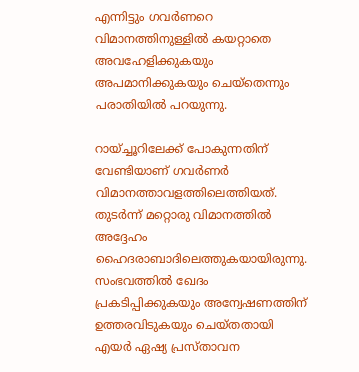എന്നിട്ടും ഗവർണറെ വിമാനത്തിനുള്ളിൽ കയറ്റാതെ അവഹേളിക്കുകയും അപമാനിക്കുകയും ചെയ്‌തെന്നും പരാതിയിൽ പറയുന്നു.

റായ്ച്ചൂറിലേക്ക് പോകുന്നതിന് വേണ്ടിയാണ് ഗവർണർ വിമാനത്താവളത്തിലെത്തിയത്. തുടർന്ന് മറ്റൊരു വിമാനത്തിൽ അദ്ദേഹം ഹൈദരാബാദിലെത്തുകയായിരുന്നു. സംഭവത്തില്‍ ഖേദം പ്രകടിപ്പിക്കുകയും അന്വേഷണത്തിന് ഉത്തരവിടുകയും ചെയ്തതായി എയര്‍ ഏഷ്യ പ്രസ്താവന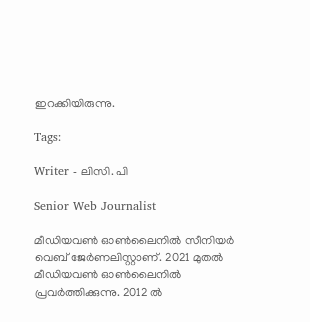ഇറക്കിയിരുന്നു.

Tags:

Writer - ലിസി. പി

Senior Web Journalist

മീഡിയവൺ ഓൺലൈനിൽ സീനിയർ വെബ് ജേർണലിസ്റ്റാണ്. 2021 മുതൽ മീഡിയവൺ ഓൺലൈനിൽ പ്രവർത്തിക്കുന്നു. 2012 ല്‍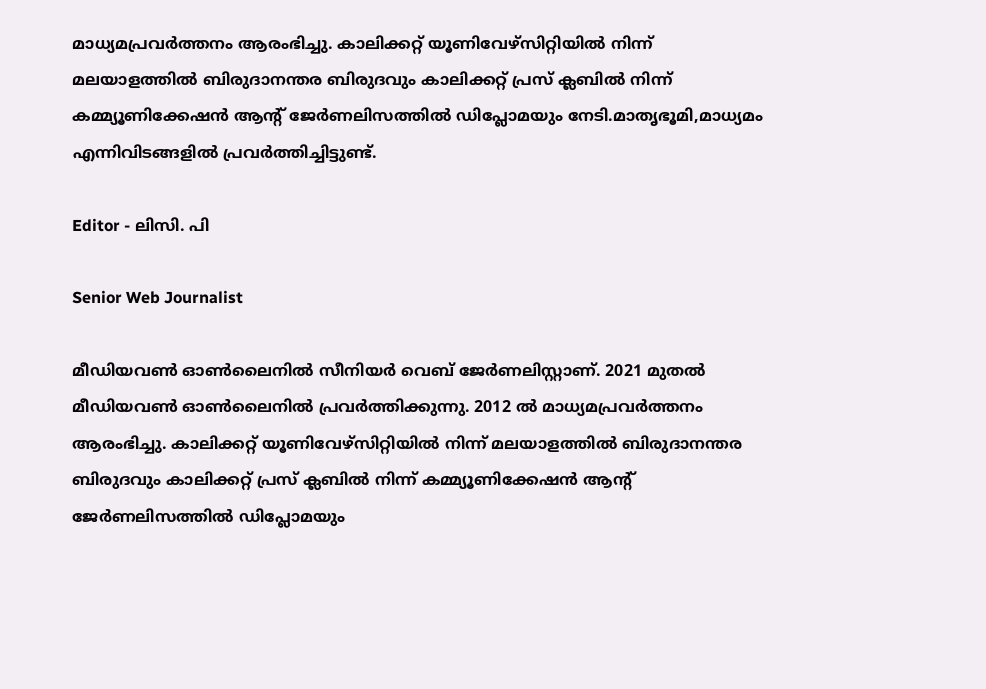മാധ്യമപ്രവര്‍ത്തനം ആരംഭിച്ചു. കാലിക്കറ്റ് യൂണിവേഴ്‌സിറ്റിയിൽ നിന്ന് മലയാളത്തിൽ ബിരുദാനന്തര ബിരുദവും കാലിക്കറ്റ് പ്രസ് ക്ലബിൽ നിന്ന് കമ്മ്യൂണിക്കേഷൻ ആന്റ് ജേർണലിസത്തിൽ ഡിപ്ലോമയും നേടി.മാതൃഭൂമി,മാധ്യമം എന്നിവിടങ്ങളിൽ പ്രവർത്തിച്ചിട്ടുണ്ട്.

Editor - ലിസി. പി

Senior Web Journalist

മീഡിയവൺ ഓൺലൈനിൽ സീനിയർ വെബ് ജേർണലിസ്റ്റാണ്. 2021 മുതൽ മീഡിയവൺ ഓൺലൈനിൽ പ്രവർത്തിക്കുന്നു. 2012 ല്‍ മാധ്യമപ്രവര്‍ത്തനം ആരംഭിച്ചു. കാലിക്കറ്റ് യൂണിവേഴ്‌സിറ്റിയിൽ നിന്ന് മലയാളത്തിൽ ബിരുദാനന്തര ബിരുദവും കാലിക്കറ്റ് പ്രസ് ക്ലബിൽ നിന്ന് കമ്മ്യൂണിക്കേഷൻ ആന്റ് ജേർണലിസത്തിൽ ഡിപ്ലോമയും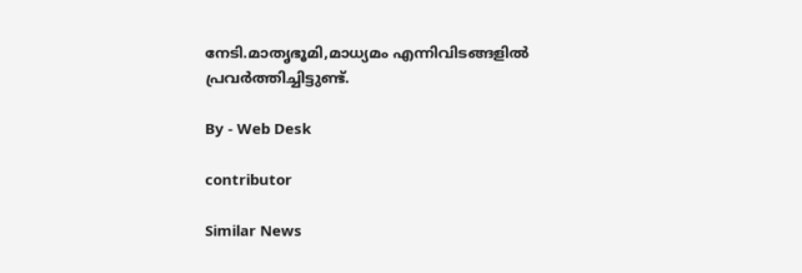നേടി.മാതൃഭൂമി,മാധ്യമം എന്നിവിടങ്ങളിൽ പ്രവർത്തിച്ചിട്ടുണ്ട്.

By - Web Desk

contributor

Similar News